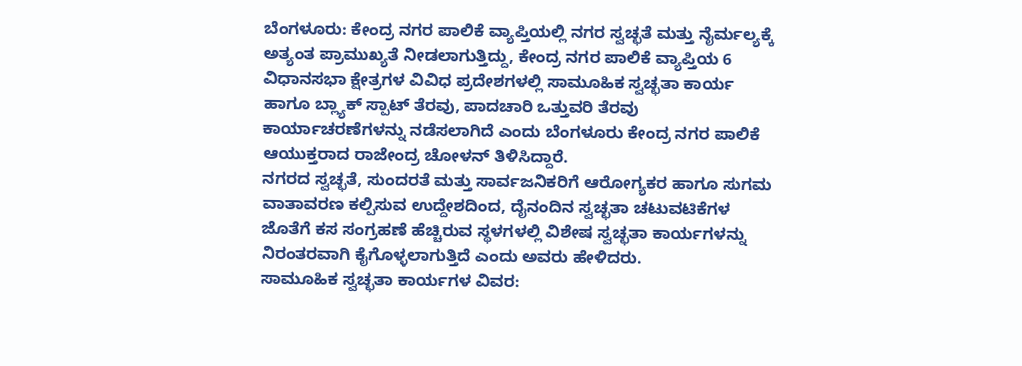ಬೆಂಗಳೂರು: ಕೇಂದ್ರ ನಗರ ಪಾಲಿಕೆ ವ್ಯಾಪ್ತಿಯಲ್ಲಿ ನಗರ ಸ್ವಚ್ಛತೆ ಮತ್ತು ನೈರ್ಮಲ್ಯಕ್ಕೆ ಅತ್ಯಂತ ಪ್ರಾಮುಖ್ಯತೆ ನೀಡಲಾಗುತ್ತಿದ್ದು, ಕೇಂದ್ರ ನಗರ ಪಾಲಿಕೆ ವ್ಯಾಪ್ತಿಯ 6 ವಿಧಾನಸಭಾ ಕ್ಷೇತ್ರಗಳ ವಿವಿಧ ಪ್ರದೇಶಗಳಲ್ಲಿ ಸಾಮೂಹಿಕ ಸ್ವಚ್ಛತಾ ಕಾರ್ಯ ಹಾಗೂ ಬ್ಲ್ಯಾಕ್ ಸ್ಪಾಟ್ ತೆರವು, ಪಾದಚಾರಿ ಒತ್ತುವರಿ ತೆರವು ಕಾರ್ಯಾಚರಣೆಗಳನ್ನು ನಡೆಸಲಾಗಿದೆ ಎಂದು ಬೆಂಗಳೂರು ಕೇಂದ್ರ ನಗರ ಪಾಲಿಕೆ ಆಯುಕ್ತರಾದ ರಾಜೇಂದ್ರ ಚೋಳನ್ ತಿಳಿಸಿದ್ದಾರೆ.
ನಗರದ ಸ್ವಚ್ಛತೆ, ಸುಂದರತೆ ಮತ್ತು ಸಾರ್ವಜನಿಕರಿಗೆ ಆರೋಗ್ಯಕರ ಹಾಗೂ ಸುಗಮ ವಾತಾವರಣ ಕಲ್ಪಿಸುವ ಉದ್ದೇಶದಿಂದ, ದೈನಂದಿನ ಸ್ವಚ್ಛತಾ ಚಟುವಟಿಕೆಗಳ ಜೊತೆಗೆ ಕಸ ಸಂಗ್ರಹಣೆ ಹೆಚ್ಚಿರುವ ಸ್ಥಳಗಳಲ್ಲಿ ವಿಶೇಷ ಸ್ವಚ್ಛತಾ ಕಾರ್ಯಗಳನ್ನು ನಿರಂತರವಾಗಿ ಕೈಗೊಳ್ಳಲಾಗುತ್ತಿದೆ ಎಂದು ಅವರು ಹೇಳಿದರು.
ಸಾಮೂಹಿಕ ಸ್ವಚ್ಛತಾ ಕಾರ್ಯಗಳ ವಿವರ: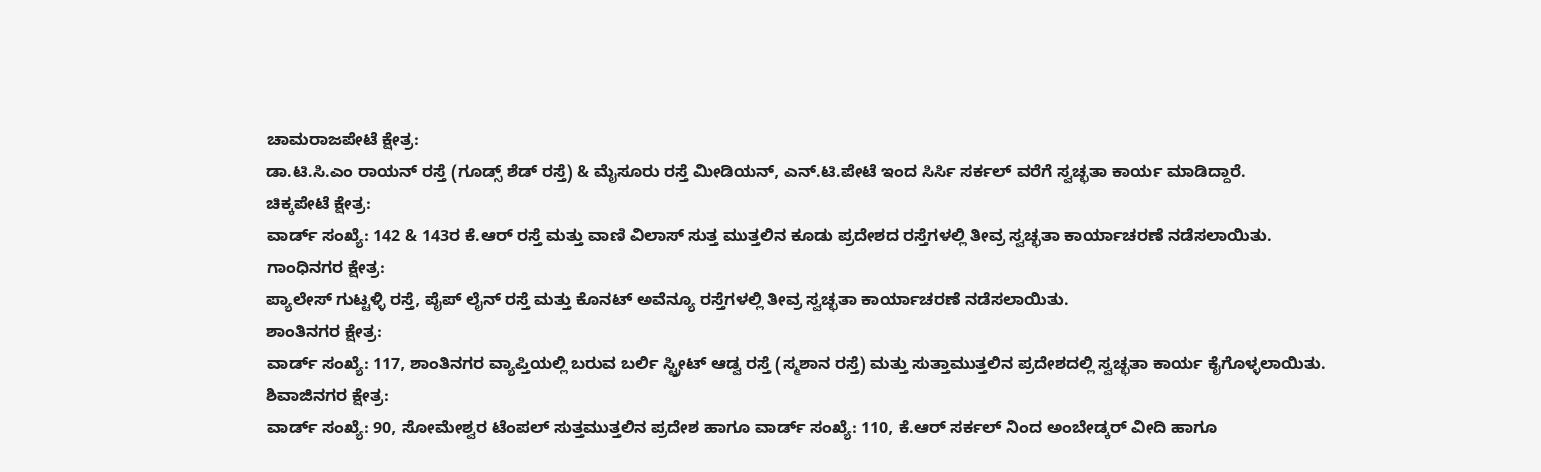ಚಾಮರಾಜಪೇಟೆ ಕ್ಷೇತ್ರ:
ಡಾ.ಟಿ.ಸಿ.ಎಂ ರಾಯನ್ ರಸ್ತೆ (ಗೂಡ್ಸ್ ಶೆಡ್ ರಸ್ತೆ) & ಮೈಸೂರು ರಸ್ತೆ ಮೀಡಿಯನ್, ಎನ್.ಟಿ.ಪೇಟೆ ಇಂದ ಸಿರ್ಸಿ ಸರ್ಕಲ್ ವರೆಗೆ ಸ್ವಚ್ಛತಾ ಕಾರ್ಯ ಮಾಡಿದ್ದಾರೆ.
ಚಿಕ್ಕಪೇಟೆ ಕ್ಷೇತ್ರ:
ವಾರ್ಡ್ ಸಂಖ್ಯೆ: 142 & 143ರ ಕೆ.ಆರ್ ರಸ್ತೆ ಮತ್ತು ವಾಣಿ ವಿಲಾಸ್ ಸುತ್ತ ಮುತ್ತಲಿನ ಕೂಡು ಪ್ರದೇಶದ ರಸ್ತೆಗಳಲ್ಲಿ ತೀವ್ರ ಸ್ವಚ್ಛತಾ ಕಾರ್ಯಾಚರಣೆ ನಡೆಸಲಾಯಿತು.
ಗಾಂಧಿನಗರ ಕ್ಷೇತ್ರ:
ಪ್ಯಾಲೇಸ್ ಗುಟ್ಟಳ್ಳಿ ರಸ್ತೆ, ಪೈಪ್ ಲೈನ್ ರಸ್ತೆ ಮತ್ತು ಕೊನಟ್ ಅವೆನ್ಯೂ ರಸ್ತೆಗಳಲ್ಲಿ ತೀವ್ರ ಸ್ವಚ್ಛತಾ ಕಾರ್ಯಾಚರಣೆ ನಡೆಸಲಾಯಿತು.
ಶಾಂತಿನಗರ ಕ್ಷೇತ್ರ:
ವಾರ್ಡ್ ಸಂಖ್ಯೆ: 117, ಶಾಂತಿನಗರ ವ್ಯಾಪ್ತಿಯಲ್ಲಿ ಬರುವ ಬರ್ಲಿ ಸ್ಟ್ರೀಟ್ ಆಡ್ವ ರಸ್ತೆ (ಸ್ಮಶಾನ ರಸ್ತೆ) ಮತ್ತು ಸುತ್ತಾಮುತ್ತಲಿನ ಪ್ರದೇಶದಲ್ಲಿ ಸ್ವಚ್ಛತಾ ಕಾರ್ಯ ಕೈಗೊಳ್ಳಲಾಯಿತು.
ಶಿವಾಜಿನಗರ ಕ್ಷೇತ್ರ:
ವಾರ್ಡ್ ಸಂಖ್ಯೆ: 90, ಸೋಮೇಶ್ವರ ಟೆಂಪಲ್ ಸುತ್ತಮುತ್ತಲಿನ ಪ್ರದೇಶ ಹಾಗೂ ವಾರ್ಡ್ ಸಂಖ್ಯೆ: 110, ಕೆ.ಆರ್ ಸರ್ಕಲ್ ನಿಂದ ಅಂಬೇಡ್ಕರ್ ವೀದಿ ಹಾಗೂ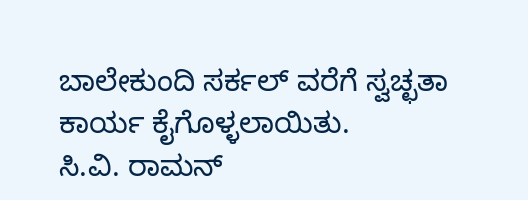ಬಾಲೇಕುಂದಿ ಸರ್ಕಲ್ ವರೆಗೆ ಸ್ವಚ್ಛತಾ ಕಾರ್ಯ ಕೈಗೊಳ್ಳಲಾಯಿತು.
ಸಿ.ವಿ. ರಾಮನ್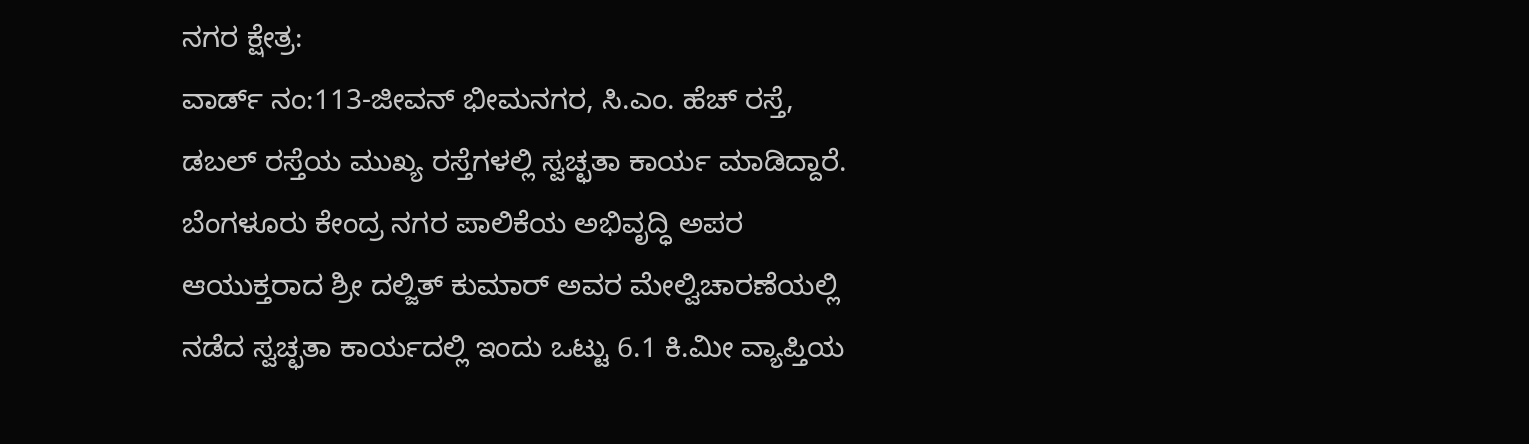ನಗರ ಕ್ಷೇತ್ರ:
ವಾರ್ಡ್ ನಂ:113-ಜೀವನ್ ಭೀಮನಗರ, ಸಿ.ಎಂ. ಹೆಚ್ ರಸ್ತೆ, ಡಬಲ್ ರಸ್ತೆಯ ಮುಖ್ಯ ರಸ್ತೆಗಳಲ್ಲಿ ಸ್ವಚ್ಛತಾ ಕಾರ್ಯ ಮಾಡಿದ್ದಾರೆ.
ಬೆಂಗಳೂರು ಕೇಂದ್ರ ನಗರ ಪಾಲಿಕೆಯ ಅಭಿವೃದ್ಧಿ ಅಪರ ಆಯುಕ್ತರಾದ ಶ್ರೀ ದಲ್ಜಿತ್ ಕುಮಾರ್ ಅವರ ಮೇಲ್ವಿಚಾರಣೆಯಲ್ಲಿ ನಡೆದ ಸ್ವಚ್ಛತಾ ಕಾರ್ಯದಲ್ಲಿ ಇಂದು ಒಟ್ಟು 6.1 ಕಿ.ಮೀ ವ್ಯಾಪ್ತಿಯ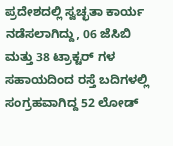ಪ್ರದೇಶದಲ್ಲಿ ಸ್ವಚ್ಛತಾ ಕಾರ್ಯ ನಡೆಸಲಾಗಿದ್ದು, 06 ಜೆಸಿಬಿ ಮತ್ತು 38 ಟ್ರಾಕ್ಟರ್ ಗಳ ಸಹಾಯದಿಂದ ರಸ್ತೆ ಬದಿಗಳಲ್ಲಿ ಸಂಗ್ರಹವಾಗಿದ್ದ 52 ಲೋಡ್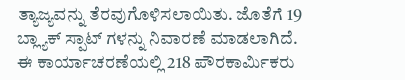ತ್ಯಾಜ್ಯವನ್ನು ತೆರವುಗೊಳಿಸಲಾಯಿತು. ಜೊತೆಗೆ 19 ಬ್ಲ್ಯಾಕ್ ಸ್ಪಾಟ್ ಗಳನ್ನು ನಿವಾರಣೆ ಮಾಡಲಾಗಿದೆ.
ಈ ಕಾರ್ಯಾಚರಣೆಯಲ್ಲಿ 218 ಪೌರಕಾರ್ಮಿಕರು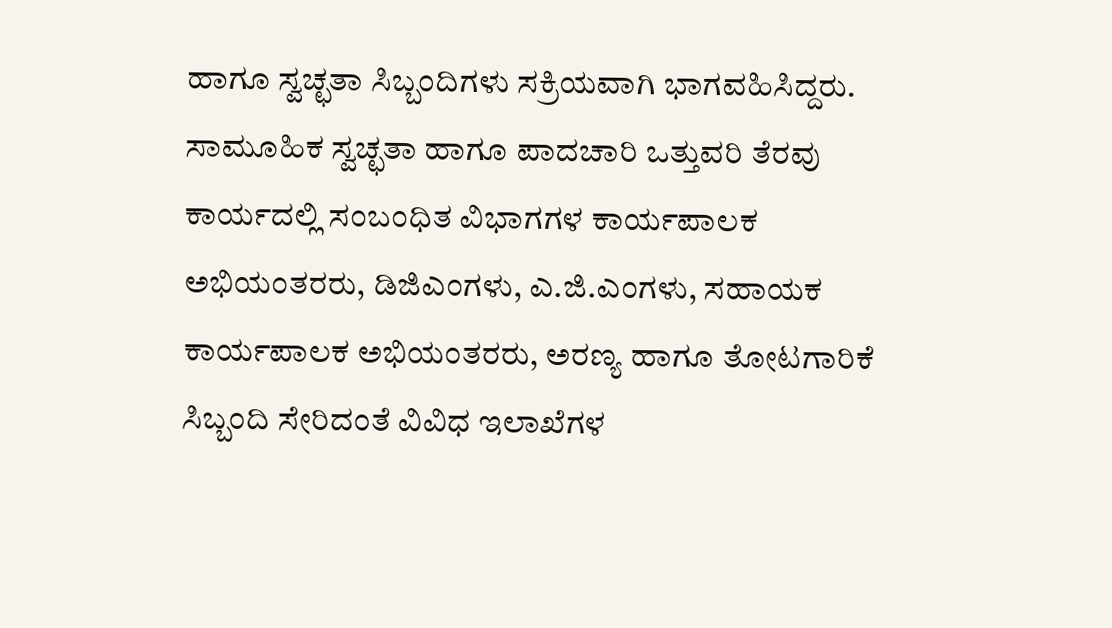ಹಾಗೂ ಸ್ವಚ್ಛತಾ ಸಿಬ್ಬಂದಿಗಳು ಸಕ್ರಿಯವಾಗಿ ಭಾಗವಹಿಸಿದ್ದರು.
ಸಾಮೂಹಿಕ ಸ್ವಚ್ಛತಾ ಹಾಗೂ ಪಾದಚಾರಿ ಒತ್ತುವರಿ ತೆರವು ಕಾರ್ಯದಲ್ಲಿ ಸಂಬಂಧಿತ ವಿಭಾಗಗಳ ಕಾರ್ಯಪಾಲಕ ಅಭಿಯಂತರರು, ಡಿಜಿಎಂಗಳು, ಎ.ಜಿ.ಎಂಗಳು, ಸಹಾಯಕ ಕಾರ್ಯಪಾಲಕ ಅಭಿಯಂತರರು, ಅರಣ್ಯ ಹಾಗೂ ತೋಟಗಾರಿಕೆ ಸಿಬ್ಬಂದಿ ಸೇರಿದಂತೆ ವಿವಿಧ ಇಲಾಖೆಗಳ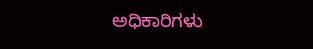ಅಧಿಕಾರಿಗಳು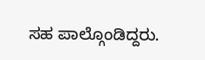ಸಹ ಪಾಲ್ಗೊಂಡಿದ್ದರು.